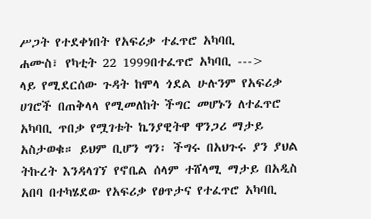ሥጋት የተደቀነበት የአፍሪቃ ተፈጥሮ አካባቢ
ሐሙስ፣ የካቲት 22 1999በተፈጥሮ አካባቢ --->
ላይ የሚደርሰው ጉዳት ከሞላ ጎደል ሁሉንም የአፍሪቃ ሀገሮች በጠቅላላ የሚመለከት ችግር መሆኑን ለተፈጥሮ አካባቢ ጥበቃ የሟገቱት ኬንያዊትዋ ዋንጋሪ ማታይ አስታወቁ። ይህም ቢሆን ግን፡ ችግሩ በአህጉሩ ያን ያህል ትኩረት እንዳላገኘ የኖቤል ሰላም ተሸላሚ ማታይ በአዲስ አበባ በተካሄደው የአፍሪቃ የፀጥታና የተፈጥሮ አካባቢ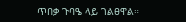ጥበቃ ጉባዔ ላይ ገልፀዋል።